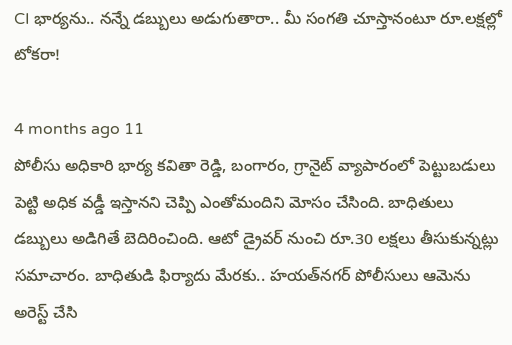CI భార్యను.. నన్నే డబ్బులు అడుగుతారా.. మీ సంగతి చూస్తానంటూ రూ.లక్షల్లో టోకరా!

4 months ago 11
పోలీసు అధికారి భార్య కవితా రెడ్డి, బంగారం, గ్రానైట్ వ్యాపారంలో పెట్టుబడులు పెట్టి అధిక వడ్డీ ఇస్తానని చెప్పి ఎంతోమందిని మోసం చేసింది. బాధితులు డబ్బులు అడిగితే బెదిరించింది. ఆటో డ్రైవర్ నుంచి రూ.30 లక్షలు తీసుకున్నట్లు సమాచారం. బాధితుడి ఫిర్యాదు మేరకు.. హయత్‌నగర్ పోలీసులు ఆమెను అరెస్ట్ చేసి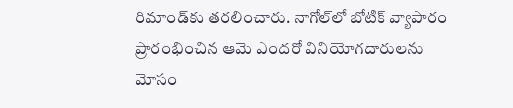రిమాండ్‌కు తరలించారు. నాగోల్‌లో బోటిక్ వ్యాపారం ప్రారంభించిన ఆమె ఎందరో వినియోగదారులను మోసం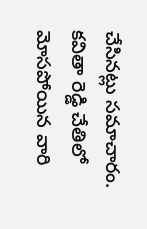చేసినట్లు సమాచారం. కవితా రెడ్డి చేతిలో మోసపోయిన వారి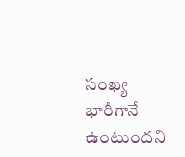సంఖ్య భారీగానే ఉంటుందని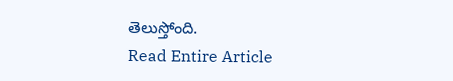తెలుస్తోంది.
Read Entire Article